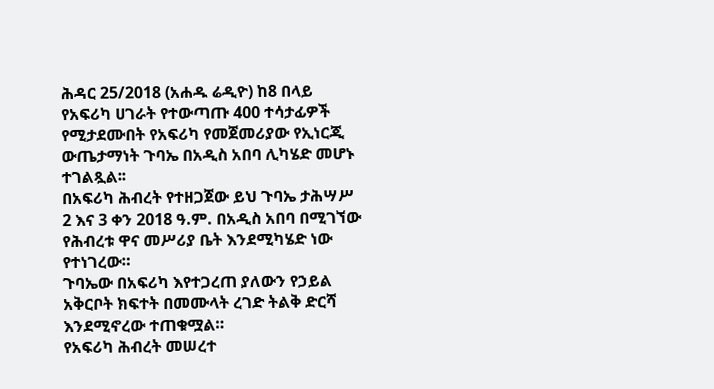ሕዳር 25/2018 (አሐዱ ሬዲዮ) ከ8 በላይ የአፍሪካ ሀገራት የተውጣጡ 400 ተሳታፊዎች የሚታደሙበት የአፍሪካ የመጀመሪያው የኢነርጂ ውጤታማነት ጉባኤ በአዲስ አበባ ሊካሄድ መሆኑ ተገልጿል፡፡
በአፍሪካ ሕብረት የተዘጋጀው ይህ ጉባኤ ታሕሣሥ 2 እና 3 ቀን 2018 ዓ.ም. በአዲስ አበባ በሚገኘው የሕብረቱ ዋና መሥሪያ ቤት እንደሚካሄድ ነው የተነገረው።
ጉባኤው በአፍሪካ እየተጋረጠ ያለውን የኃይል አቅርቦት ክፍተት በመሙላት ረገድ ትልቅ ድርሻ እንደሚኖረው ተጠቁሟል።
የአፍሪካ ሕብረት መሠረተ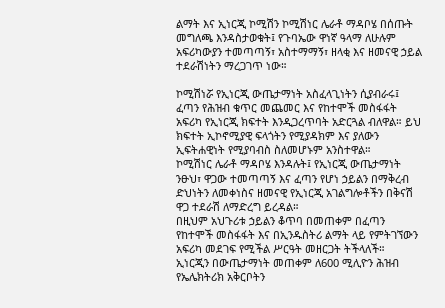ልማት እና ኢነርጂ ኮሚሽን ኮሚሽነር ሌራቶ ማዳቦሄ በሰጡት መግለጫ እንዳስታወቁት፤ የጉባኤው ዋነኛ ዓላማ ለሁሉም አፍሪካውያን ተመጣጣኝ፣ አስተማማኝ፣ ዘላቂ እና ዘመናዊ ኃይል ተደራሽነትን ማረጋገጥ ነው።

ኮሚሽነሯ የኢነርጂ ውጤታማነት አስፈላጊነትን ሲያብራሩ፤ ፈጣን የሕዝብ ቁጥር መጨመር እና የከተሞች መስፋፋት አፍሪካ የኢነርጂ ክፍተት እንዲጋረጥባት አድርጓል ብለዋል። ይህ ክፍተት ኢኮኖሚያዊ ፍላጎትን የሚያዳክም እና ያለውን ኢፍትሐዊነት የሚያባብስ ስለመሆኑም አንስተዋል።
ኮሚሽነር ሌራቶ ማዳቦሄ እንዳሉት፤ የኢነርጂ ውጤታማነት ንፁህ፣ ዋጋው ተመጣጣኝ እና ፈጣን የሆነ ኃይልን በማቅረብ ድህነትን ለመቀነስና ዘመናዊ የኢነርጂ አገልግሎቶችን በቅናሽ ዋጋ ተደራሽ ለማድረግ ይረዳል።
በዚህም አህጉሪቱ ኃይልን ቆጥባ በመጠቀም በፈጣን የከተሞች መስፋፋት እና በኢንዱስትሪ ልማት ላይ የምትገኘውን አፍሪካ መደገፍ የሚችል ሥርዓት መዘርጋት ትችላለች።
ኢነርጂን በውጤታማነት መጠቀም ለ600 ሚሊዮን ሕዝብ የኤሌክትሪክ አቅርቦትን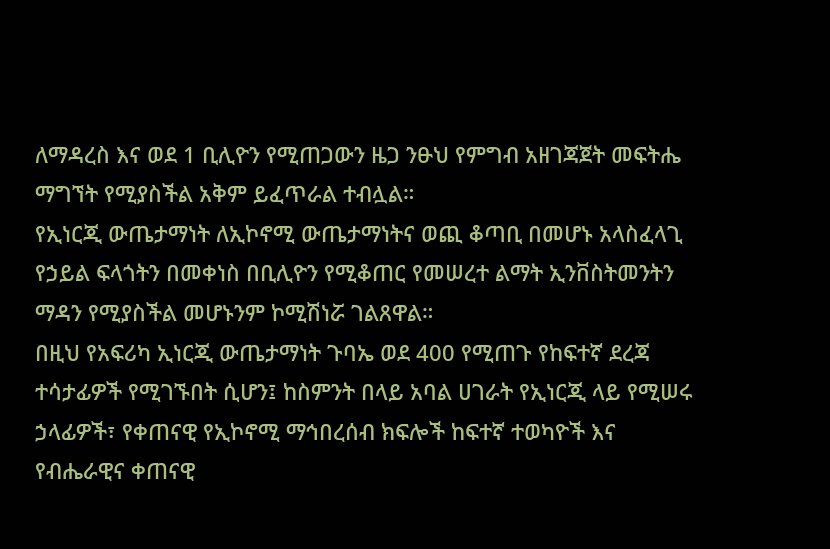ለማዳረስ እና ወደ 1 ቢሊዮን የሚጠጋውን ዜጋ ንፁህ የምግብ አዘገጃጀት መፍትሔ ማግኘት የሚያስችል አቅም ይፈጥራል ተብሏል።
የኢነርጂ ውጤታማነት ለኢኮኖሚ ውጤታማነትና ወጪ ቆጣቢ በመሆኑ አላስፈላጊ የኃይል ፍላጎትን በመቀነስ በቢሊዮን የሚቆጠር የመሠረተ ልማት ኢንቨስትመንትን ማዳን የሚያስችል መሆኑንም ኮሚሽነሯ ገልጸዋል።
በዚህ የአፍሪካ ኢነርጂ ውጤታማነት ጉባኤ ወደ 400 የሚጠጉ የከፍተኛ ደረጃ ተሳታፊዎች የሚገኙበት ሲሆን፤ ከስምንት በላይ አባል ሀገራት የኢነርጂ ላይ የሚሠሩ ኃላፊዎች፣ የቀጠናዊ የኢኮኖሚ ማኅበረሰብ ክፍሎች ከፍተኛ ተወካዮች እና የብሔራዊና ቀጠናዊ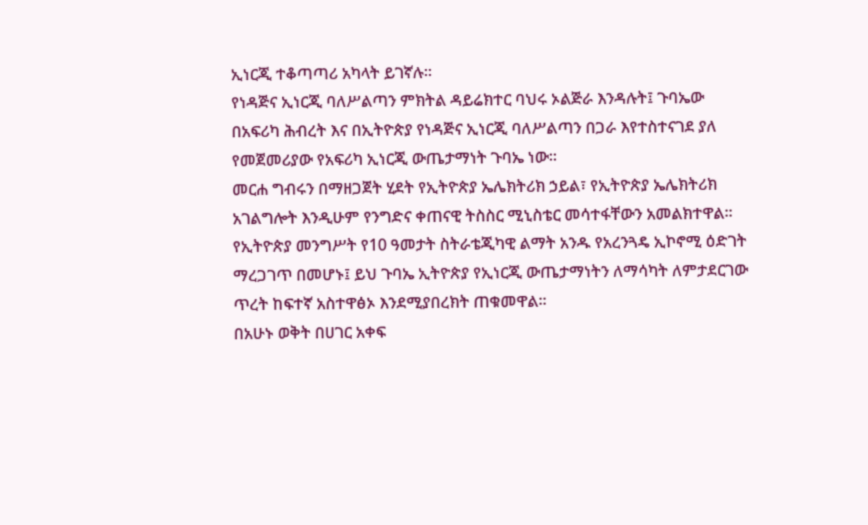ኢነርጂ ተቆጣጣሪ አካላት ይገኛሉ።
የነዳጅና ኢነርጂ ባለሥልጣን ምክትል ዳይሬክተር ባህሩ ኦልጅራ እንዳሉት፤ ጉባኤው በአፍሪካ ሕብረት እና በኢትዮጵያ የነዳጅና ኢነርጂ ባለሥልጣን በጋራ እየተስተናገደ ያለ የመጀመሪያው የአፍሪካ ኢነርጂ ውጤታማነት ጉባኤ ነው።
መርሐ ግብሩን በማዘጋጀት ሂደት የኢትዮጵያ ኤሌክትሪክ ኃይል፣ የኢትዮጵያ ኤሌክትሪክ አገልግሎት እንዲሁም የንግድና ቀጠናዊ ትስስር ሚኒስቴር መሳተፋቸውን አመልክተዋል።
የኢትዮጵያ መንግሥት የ10 ዓመታት ስትራቴጂካዊ ልማት አንዱ የአረንጓዴ ኢኮኖሚ ዕድገት ማረጋገጥ በመሆኑ፤ ይህ ጉባኤ ኢትዮጵያ የኢነርጂ ውጤታማነትን ለማሳካት ለምታደርገው ጥረት ከፍተኛ አስተዋፅኦ እንደሚያበረክት ጠቁመዋል።
በአሁኑ ወቅት በሀገር አቀፍ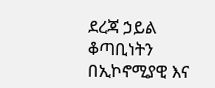ደረጃ ኃይል ቆጣቢነትን በኢኮኖሚያዊ እና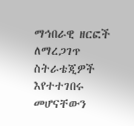ማኅበራዊ ዘርፎች ለማረጋገጥ ስትራቴጂዎች እየተተገበሩ መሆናቸውን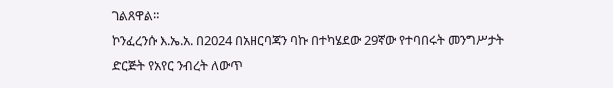ገልጸዋል።
ኮንፈረንሱ እ.ኤ.አ. በ2024 በአዘርባጃን ባኩ በተካሄደው 29ኛው የተባበሩት መንግሥታት ድርጅት የአየር ንብረት ለውጥ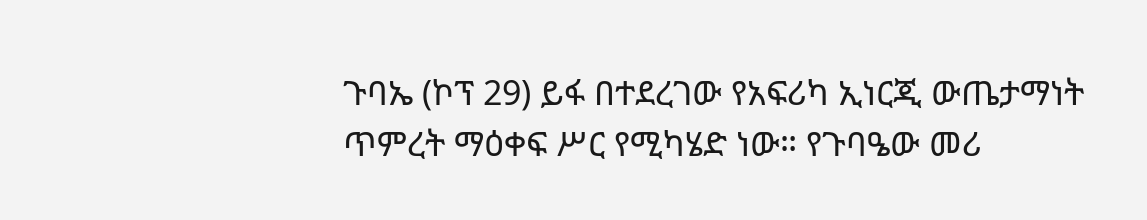ጉባኤ (ኮፕ 29) ይፋ በተደረገው የአፍሪካ ኢነርጂ ውጤታማነት ጥምረት ማዕቀፍ ሥር የሚካሄድ ነው። የጉባዔው መሪ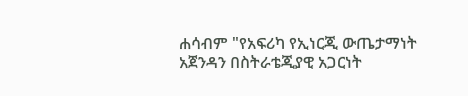ሐሳብም "የአፍሪካ የኢነርጂ ውጤታማነት አጀንዳን በስትራቴጂያዊ አጋርነት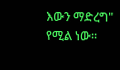እውን ማድረግ" የሚል ነው።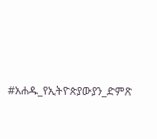#አሐዱ_የኢትዮጵያውያን_ድምጽ